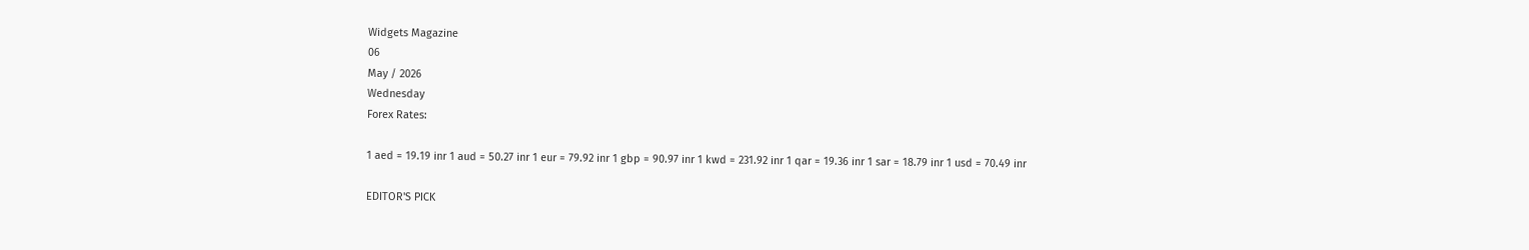Widgets Magazine
06
May / 2026
Wednesday
Forex Rates:

1 aed = 19.19 inr 1 aud = 50.27 inr 1 eur = 79.92 inr 1 gbp = 90.97 inr 1 kwd = 231.92 inr 1 qar = 19.36 inr 1 sar = 18.79 inr 1 usd = 70.49 inr

EDITOR'S PICK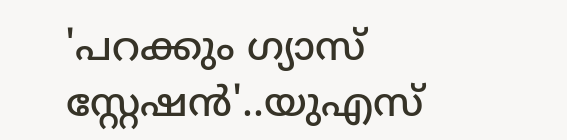'പറക്കും ഗ്യാസ് സ്റ്റേഷൻ'..യുഎസ്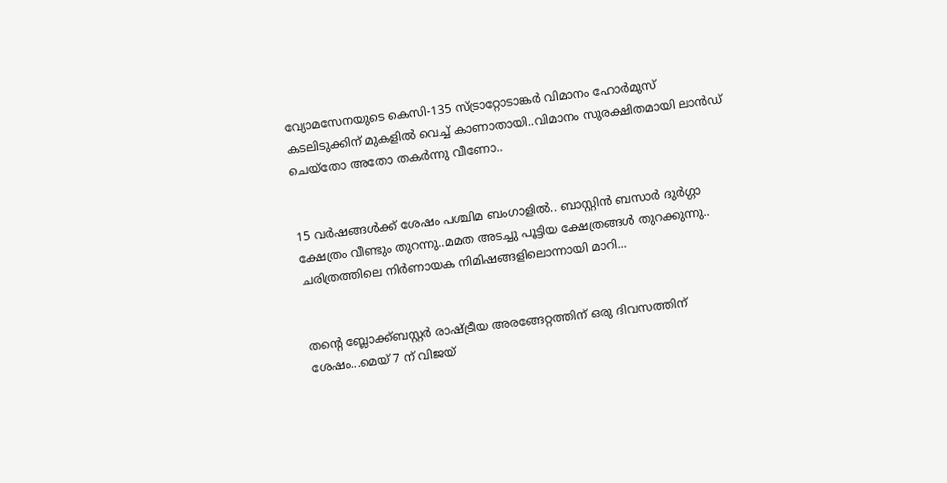വ്യോമസേനയുടെ കെസി-135 സ്ട്രാറ്റോടാങ്കർ വിമാനം ഹോർമുസ് കടലിടുക്കിന് മുകളിൽ വെച്ച് കാണാതായി..വിമാനം സുരക്ഷിതമായി ലാൻഡ് ചെയ്തോ അതോ തകർന്നു വീണോ..


15 വർഷങ്ങൾക്ക് ശേഷം പശ്ചിമ ബംഗാളിൽ.. ബാസ്റ്റിൻ ബസാർ ദുർഗ്ഗാ ക്ഷേത്രം വീണ്ടും തുറന്നു..മമത അടച്ചു പൂട്ടിയ ക്ഷേത്രങ്ങൾ തുറക്കുന്നു.. ചരിത്രത്തിലെ നിർണായക നിമിഷങ്ങളിലൊന്നായി മാറി...


തന്റെ ബ്ലോക്ക്ബസ്റ്റർ രാഷ്ട്രീയ അരങ്ങേറ്റത്തിന് ഒരു ദിവസത്തിന് ശേഷം...മെയ് 7 ന് വിജയ്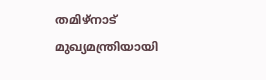തമിഴ്‌നാട് മുഖ്യമന്ത്രിയായി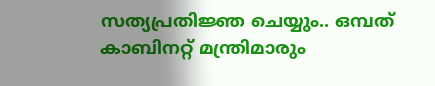സത്യപ്രതിജ്ഞ ചെയ്യും.. ഒമ്പത് കാബിനറ്റ് മന്ത്രിമാരും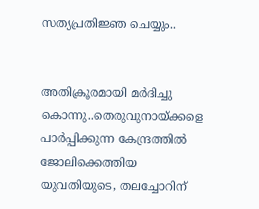സത്യപ്രതിജ്ഞ ചെയ്യും..


അതിക്രൂരമായി മർദിച്ചു കൊന്നു..തെരുവുനായ്ക്കളെ പാർപ്പിക്കുന്ന കേന്ദ്രത്തിൽ ജോലിക്കെത്തിയ യുവതിയുടെ, തലച്ചോറിന്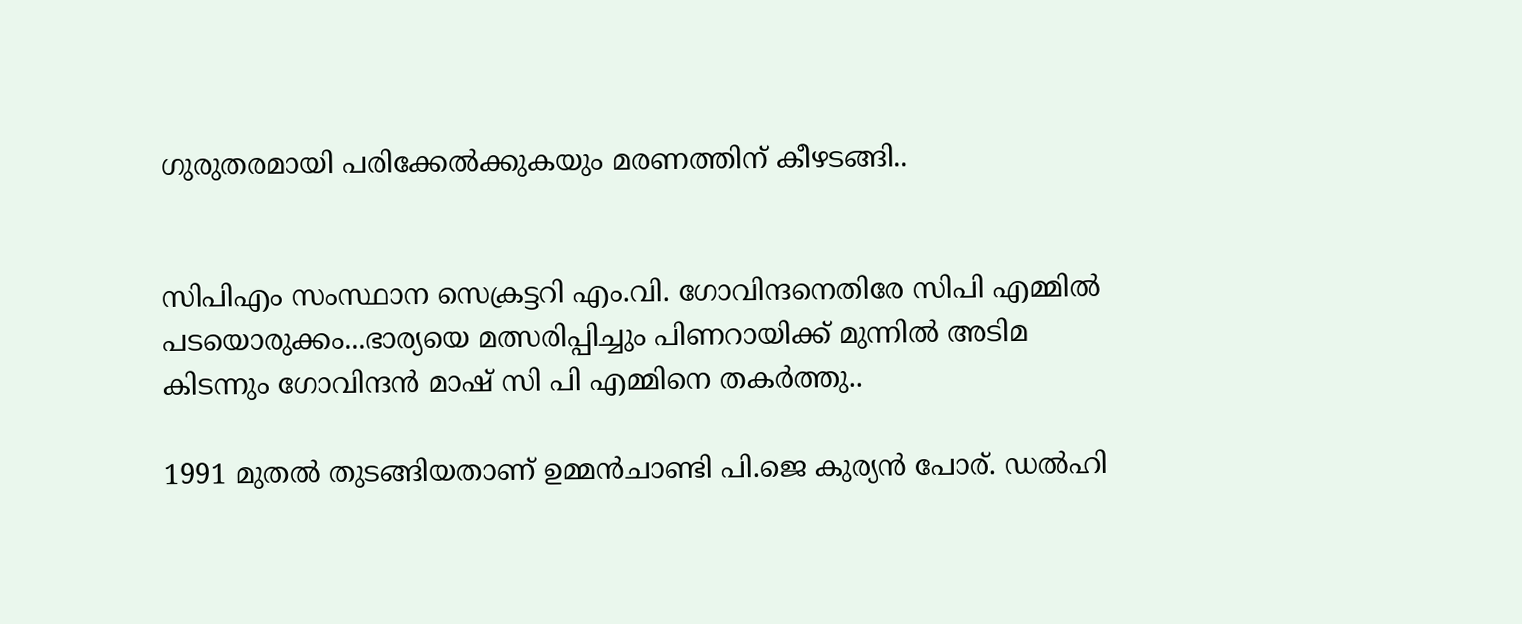ഗുരുതരമായി പരിക്കേല്‍ക്കുകയും മരണത്തിന് കീഴടങ്ങി..


സിപിഎം സംസ്ഥാന സെക്രട്ടറി എം.വി. ഗോവിന്ദനെതിരേ സിപി എമ്മിൽ പടയൊരുക്കം...ഭാര്യയെ മത്സരിപ്പിച്ചും പിണറായിക്ക് മുന്നിൽ അടിമ കിടന്നും ഗോവിന്ദൻ മാഷ് സി പി എമ്മിനെ തകർത്തു..

1991 മുതല്‍ തുടങ്ങിയതാണ് ഉമ്മന്‍ചാണ്ടി പി.ജെ കുര്യന്‍ പോര്. ഡല്‍ഹി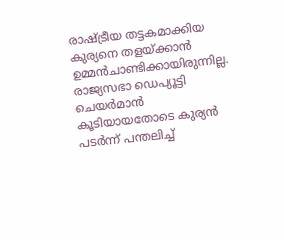രാഷ്ട്രീയ തട്ടകമാക്കിയ കുര്യനെ തളയ്ക്കാന്‍ ഉമ്മന്‍ചാണ്ടിക്കായിരുന്നില്ല. രാജ്യസഭാ ഡെപ്യൂട്ടി ചെയര്‍മാന്‍ കൂടിയായതോടെ കുര്യന്‍ പടര്‍ന്ന് പന്തലിച്ച്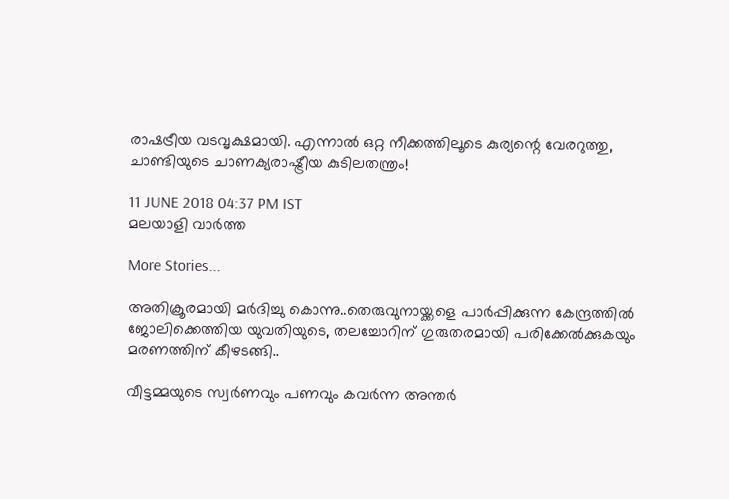രാഷട്രീയ വടവൃക്ഷമായി. എന്നാല്‍ ഒറ്റ നീക്കത്തിലൂടെ കുര്യന്റെ വേരറുത്തു, ചാണ്ടിയുടെ ചാണക്യരാഷ്ട്രീയ കുടിലതന്ത്രം!

11 JUNE 2018 04:37 PM IST
മലയാളി വാര്‍ത്ത

More Stories...

അതിക്രൂരമായി മർദിച്ചു കൊന്നു..തെരുവുനായ്ക്കളെ പാർപ്പിക്കുന്ന കേന്ദ്രത്തിൽ ജോലിക്കെത്തിയ യുവതിയുടെ, തലച്ചോറിന് ഗുരുതരമായി പരിക്കേല്‍ക്കുകയും മരണത്തിന് കീഴടങ്ങി..

വീട്ടമ്മയുടെ സ്വർണവും പണവും കവർന്ന അന്തർ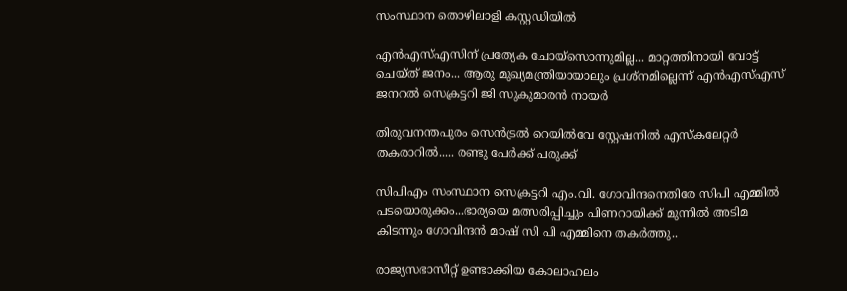സംസ്ഥാന തൊഴിലാളി കസ്റ്റഡിയിൽ

എന്‍എസ്എസിന് പ്രത്യേക ചോയ്‌സൊന്നുമില്ല... മാറ്റത്തിനായി വോട്ട് ചെയ്ത് ജനം... ആരു മുഖ്യമന്ത്രിയായാലും പ്രശ്‌നമില്ലെന്ന് എന്‍എസ്എസ് ജനറല്‍ സെക്രട്ടറി ജി സുകുമാരന്‍ നായര്‍

തിരുവനന്തപുരം സെൻട്രൽ റെയിൽവേ സ്റ്റേഷനിൽ എസ്‌കലേറ്റർ തകരാറിൽ..... രണ്ടു പേർക്ക് പരുക്ക്

സിപിഎം സംസ്ഥാന സെക്രട്ടറി എം.വി. ഗോവിന്ദനെതിരേ സിപി എമ്മിൽ പടയൊരുക്കം...ഭാര്യയെ മത്സരിപ്പിച്ചും പിണറായിക്ക് മുന്നിൽ അടിമ കിടന്നും ഗോവിന്ദൻ മാഷ് സി പി എമ്മിനെ തകർത്തു..

രാജ്യസഭാസീറ്റ് ഉണ്ടാക്കിയ കോലാഹലം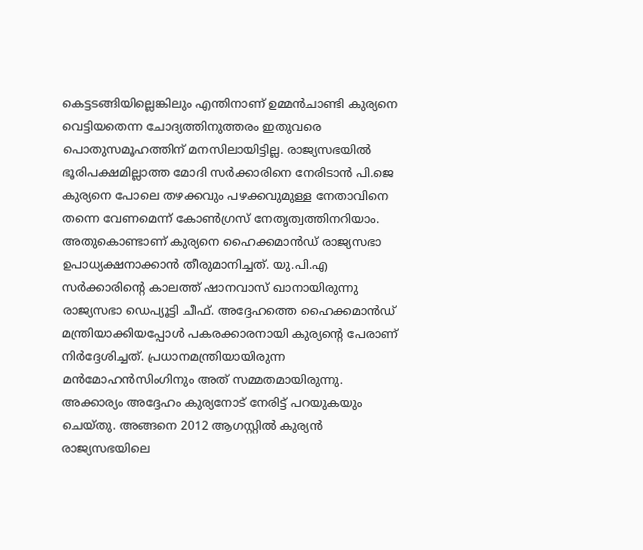കെട്ടടങ്ങിയില്ലെങ്കിലും എന്തിനാണ് ഉമ്മന്‍ചാണ്ടി കുര്യനെ വെട്ടിയതെന്ന ചോദ്യത്തിനുത്തരം ഇതുവരെ പൊതുസമൂഹത്തിന് മനസിലായിട്ടില്ല. രാജ്യസഭയില്‍ ഭൂരിപക്ഷമില്ലാത്ത മോദി സര്‍ക്കാരിനെ നേരിടാന്‍ പി.ജെ കുര്യനെ പോലെ തഴക്കവും പഴക്കവുമുള്ള നേതാവിനെ തന്നെ വേണമെന്ന് കോണ്‍ഗ്രസ് നേതൃത്വത്തിനറിയാം. അതുകൊണ്ടാണ് കുര്യനെ ഹൈക്കമാന്‍ഡ് രാജ്യസഭാ ഉപാധ്യക്ഷനാക്കാന്‍ തീരുമാനിച്ചത്. യു.പി.എ സര്‍ക്കാരിന്റെ കാലത്ത് ഷാനവാസ് ഖാനായിരുന്നു രാജ്യസഭാ ഡെപ്യൂട്ടി ചീഫ്. അദ്ദേഹത്തെ ഹൈക്കമാന്‍ഡ് മന്ത്രിയാക്കിയപ്പോള്‍ പകരക്കാരനായി കുര്യന്റെ പേരാണ് നിര്‍ദ്ദേശിച്ചത്. പ്രധാനമന്ത്രിയായിരുന്ന മന്‍മോഹന്‍സിംഗിനും അത് സമ്മതമായിരുന്നു. അക്കാര്യം അദ്ദേഹം കുര്യനോട് നേരിട്ട് പറയുകയും ചെയ്തു. അങ്ങനെ 2012 ആഗസ്റ്റില്‍ കുര്യന്‍ രാജ്യസഭയിലെ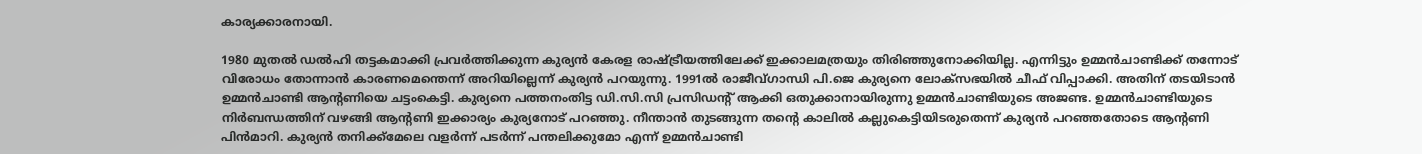കാര്യക്കാരനായി.

1980 മുതല്‍ ഡല്‍ഹി തട്ടകമാക്കി പ്രവര്‍ത്തിക്കുന്ന കുര്യന്‍ കേരള രാഷ്ട്രീയത്തിലേക്ക് ഇക്കാലമത്രയും തിരിഞ്ഞുനോക്കിയില്ല. എന്നിട്ടും ഉമ്മന്‍ചാണ്ടിക്ക് തന്നോട് വിരോധം തോന്നാന്‍ കാരണമെന്തെന്ന് അറിയില്ലെന്ന് കുര്യന്‍ പറയുന്നു. 1991ല്‍ രാജീവ്ഗാന്ധി പി.ജെ കുര്യനെ ലോക്‌സഭയില്‍ ചീഫ് വിപ്പാക്കി. അതിന് തടയിടാന്‍ ഉമ്മന്‍ചാണ്ടി ആന്റണിയെ ചട്ടംകെട്ടി. കുര്യനെ പത്തനംതിട്ട ഡി.സി.സി പ്രസിഡന്റ് ആക്കി ഒതുക്കാനായിരുന്നു ഉമ്മന്‍ചാണ്ടിയുടെ അജണ്ട. ഉമ്മന്‍ചാണ്ടിയുടെ നിര്‍ബന്ധത്തിന് വഴങ്ങി ആന്റണി ഇക്കാര്യം കുര്യനോട് പറഞ്ഞു. നീന്താന്‍ തുടങ്ങുന്ന തന്റെ കാലില്‍ കല്ലുകെട്ടിയിടരുതെന്ന് കുര്യന്‍ പറഞ്ഞതോടെ ആന്റണി പിന്‍മാറി. കുര്യന്‍ തനിക്ക്‌മേലെ വളര്‍ന്ന് പടര്‍ന്ന് പന്തലിക്കുമോ എന്ന് ഉമ്മന്‍ചാണ്ടി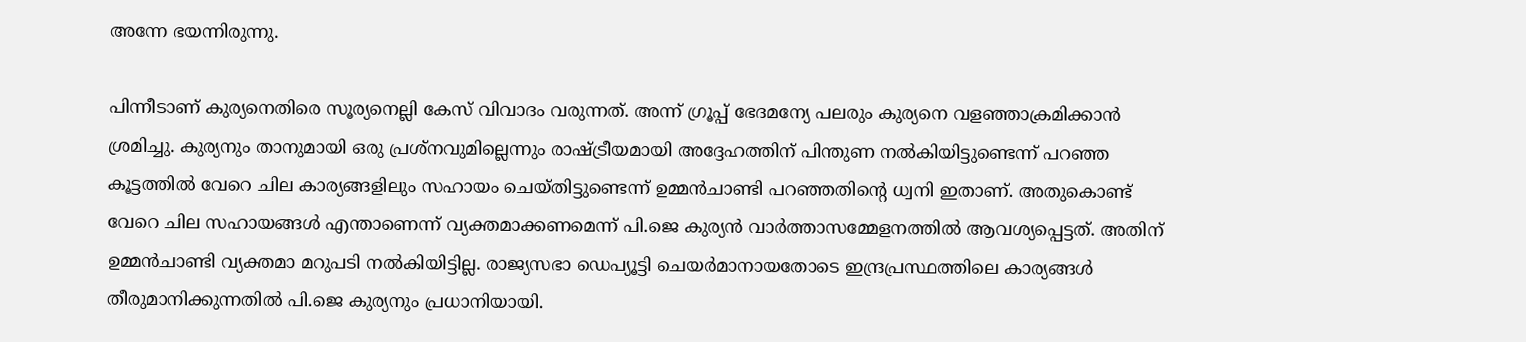അന്നേ ഭയന്നിരുന്നു.

പിന്നീടാണ് കുര്യനെതിരെ സൂര്യനെല്ലി കേസ് വിവാദം വരുന്നത്. അന്ന് ഗ്രൂപ്പ് ഭേദമന്യേ പലരും കുര്യനെ വളഞ്ഞാക്രമിക്കാന്‍ ശ്രമിച്ചു. കുര്യനും താനുമായി ഒരു പ്രശ്‌നവുമില്ലെന്നും രാഷ്ട്രീയമായി അദ്ദേഹത്തിന് പിന്തുണ നല്‍കിയിട്ടുണ്ടെന്ന് പറഞ്ഞ കൂട്ടത്തില്‍ വേറെ ചില കാര്യങ്ങളിലും സഹായം ചെയ്തിട്ടുണ്ടെന്ന് ഉമ്മന്‍ചാണ്ടി പറഞ്ഞതിന്റെ ധ്വനി ഇതാണ്. അതുകൊണ്ട് വേറെ ചില സഹായങ്ങള്‍ എന്താണെന്ന് വ്യക്തമാക്കണമെന്ന് പി.ജെ കുര്യന്‍ വാര്‍ത്താസമ്മേളനത്തില്‍ ആവശ്യപ്പെട്ടത്. അതിന് ഉമ്മന്‍ചാണ്ടി വ്യക്തമാ മറുപടി നല്‍കിയിട്ടില്ല. രാജ്യസഭാ ഡെപ്യൂട്ടി ചെയര്‍മാനായതോടെ ഇന്ദ്രപ്രസ്ഥത്തിലെ കാര്യങ്ങള്‍ തീരുമാനിക്കുന്നതില്‍ പി.ജെ കുര്യനും പ്രധാനിയായി.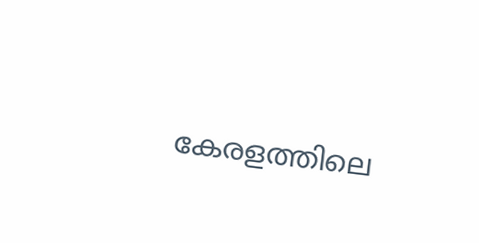കേരളത്തിലെ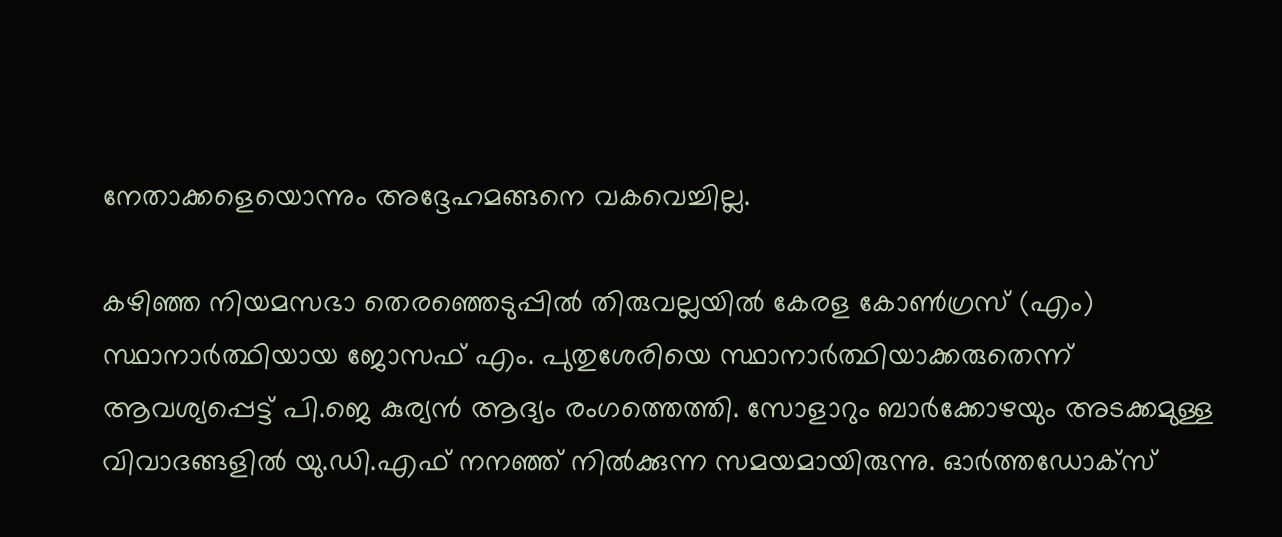നേതാക്കളെയൊന്നും അദ്ദേഹമങ്ങനെ വകവെച്ചില്ല.

കഴിഞ്ഞ നിയമസഭാ തെരഞ്ഞെടുപ്പില്‍ തിരുവല്ലയില്‍ കേരള കോണ്‍ഗ്രസ് (എം) സ്ഥാനാര്‍ത്ഥിയായ ജോസഫ് എം. പുതുശേരിയെ സ്ഥാനാര്‍ത്ഥിയാക്കരുതെന്ന് ആവശ്യപ്പെട്ട് പി.ജെ കുര്യന്‍ ആദ്യം രംഗത്തെത്തി. സോളാറും ബാര്‍ക്കോഴയും അടക്കമുള്ള വിവാദങ്ങളില്‍ യു.ഡി.എഫ് നനഞ്ഞ് നില്‍ക്കുന്ന സമയമായിരുന്നു. ഓര്‍ത്തഡോക്‌സ്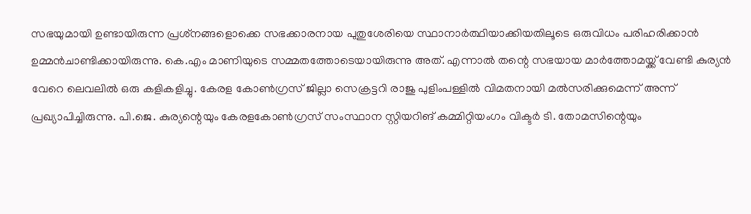സഭയുമായി ഉണ്ടായിരുന്ന പ്രശ്‌നങ്ങളൊക്കെ സഭക്കാരനായ പുതുശേരിയെ സ്ഥാനാര്‍ത്ഥിയാക്കിയതിലൂടെ ഒരുവിധം പരിഹരിക്കാന്‍ ഉമ്മന്‍ചാണ്ടിക്കായിരുന്നു. കെ.എം മാണിയുടെ സമ്മതത്തോടെയായിരുന്നു അത്. എന്നാല്‍ തന്റെ സഭയായ മാര്‍ത്തോമയ്ക്ക് വേണ്ടി കുര്യന്‍ വേറെ ലെവലില്‍ ഒരു കളികളിച്ചു. കേരള കോണ്‍ഗ്രസ് ജില്ലാ സെക്രട്ടറി രാജു പുളിംപള്ളില്‍ വിമതനായി മല്‍സരിക്കുമെന്ന് അന്ന് പ്രഖ്യാപിച്ചിരുന്നു. പി.ജെ. കുര്യന്റെയും കേരളകോണ്‍ഗ്രസ് സംസ്ഥാന സ്റ്റിയറിങ് കമ്മിറ്റിയംഗം വിക്ടര്‍ ടി. തോമസിന്റെയും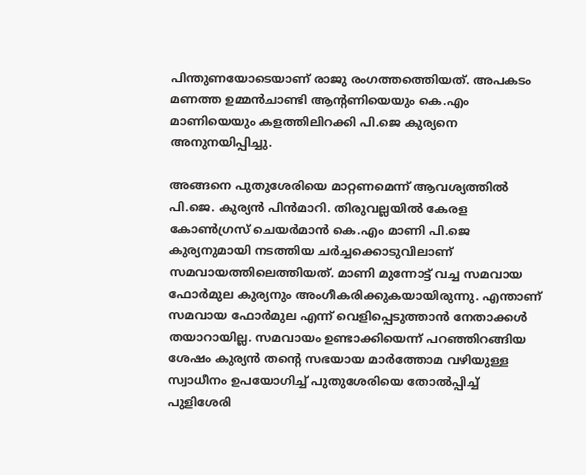പിന്തുണയോടെയാണ് രാജു രംഗത്തത്തെിയത്. അപകടം മണത്ത ഉമ്മന്‍ചാണ്ടി ആന്റണിയെയും കെ.എം മാണിയെയും കളത്തിലിറക്കി പി.ജെ കുര്യനെ അനുനയിപ്പിച്ചു.

അങ്ങനെ പുതുശേരിയെ മാറ്റണമെന്ന് ആവശ്യത്തില്‍ പി.ജെ. കുര്യന്‍ പിന്‍മാറി. തിരുവല്ലയില്‍ കേരള കോണ്‍ഗ്രസ് ചെയര്‍മാന്‍ കെ.എം മാണി പി.ജെ കുര്യനുമായി നടത്തിയ ചര്‍ച്ചക്കൊടുവിലാണ് സമവായത്തിലെത്തിയത്. മാണി മുന്നോട്ട് വച്ച സമവായ ഫോര്‍മുല കുര്യനും അംഗീകരിക്കുകയായിരുന്നു. എന്താണ് സമവായ ഫോര്‍മുല എന്ന് വെളിപ്പെടുത്താന്‍ നേതാക്കള്‍ തയാറായില്ല. സമവായം ഉണ്ടാക്കിയെന്ന് പറഞ്ഞിറങ്ങിയ ശേഷം കുര്യന്‍ തന്റെ സഭയായ മാര്‍ത്തോമ വഴിയുള്ള സ്വാധീനം ഉപയോഗിച്ച് പുതുശേരിയെ തോല്‍പ്പിച്ച് പുളിശേരി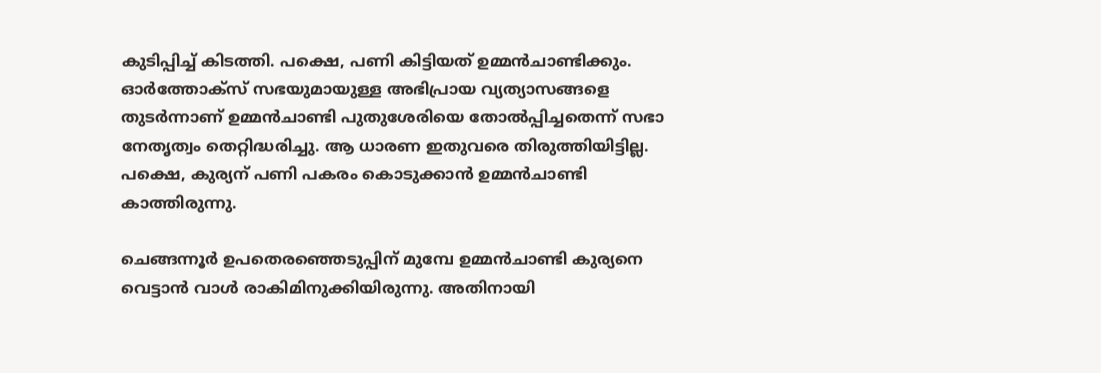കുടിപ്പിച്ച് കിടത്തി. പക്ഷെ, പണി കിട്ടിയത് ഉമ്മന്‍ചാണ്ടിക്കും. ഓര്‍ത്തോക്‌സ് സഭയുമായുള്ള അഭിപ്രായ വ്യത്യാസങ്ങളെ തുടര്‍ന്നാണ് ഉമ്മന്‍ചാണ്ടി പുതുശേരിയെ തോല്‍പ്പിച്ചതെന്ന് സഭാ നേതൃത്വം തെറ്റിദ്ധരിച്ചു. ആ ധാരണ ഇതുവരെ തിരുത്തിയിട്ടില്ല. പക്ഷെ, കുര്യന് പണി പകരം കൊടുക്കാന്‍ ഉമ്മന്‍ചാണ്ടി കാത്തിരുന്നു.

ചെങ്ങന്നൂര്‍ ഉപതെരഞ്ഞെടുപ്പിന് മുമ്പേ ഉമ്മന്‍ചാണ്ടി കുര്യനെ വെട്ടാന്‍ വാള്‍ രാകിമിനുക്കിയിരുന്നു. അതിനായി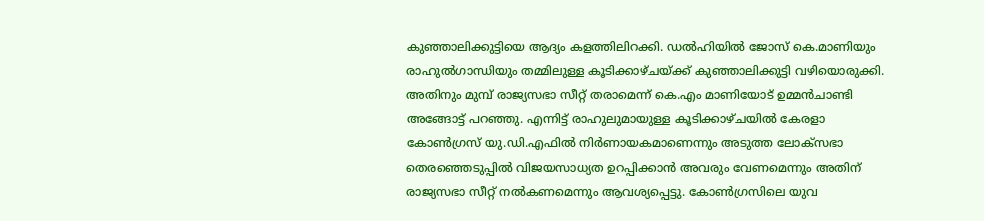കുഞ്ഞാലിക്കുട്ടിയെ ആദ്യം കളത്തിലിറക്കി. ഡല്‍ഹിയില്‍ ജോസ് കെ.മാണിയും രാഹുല്‍ഗാന്ധിയും തമ്മിലുള്ള കൂടിക്കാഴ്ചയ്ക്ക് കുഞ്ഞാലിക്കുട്ടി വഴിയൊരുക്കി. അതിനും മുമ്പ് രാജ്യസഭാ സീറ്റ് തരാമെന്ന് കെ.എം മാണിയോട് ഉമ്മന്‍ചാണ്ടി അങ്ങോട്ട് പറഞ്ഞു. എന്നിട്ട് രാഹുലുമായുള്ള കൂടിക്കാഴ്ചയില്‍ കേരളാ കോണ്‍ഗ്രസ് യു.ഡി.എഫില്‍ നിര്‍ണായകമാണെന്നും അടുത്ത ലോക്‌സഭാ തെരഞ്ഞെടുപ്പില്‍ വിജയസാധ്യത ഉറപ്പിക്കാന്‍ അവരും വേണമെന്നും അതിന് രാജ്യസഭാ സീറ്റ് നല്‍കണമെന്നും ആവശ്യപ്പെട്ടു. കോണ്‍ഗ്രസിലെ യുവ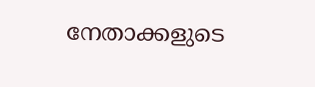നേതാക്കളുടെ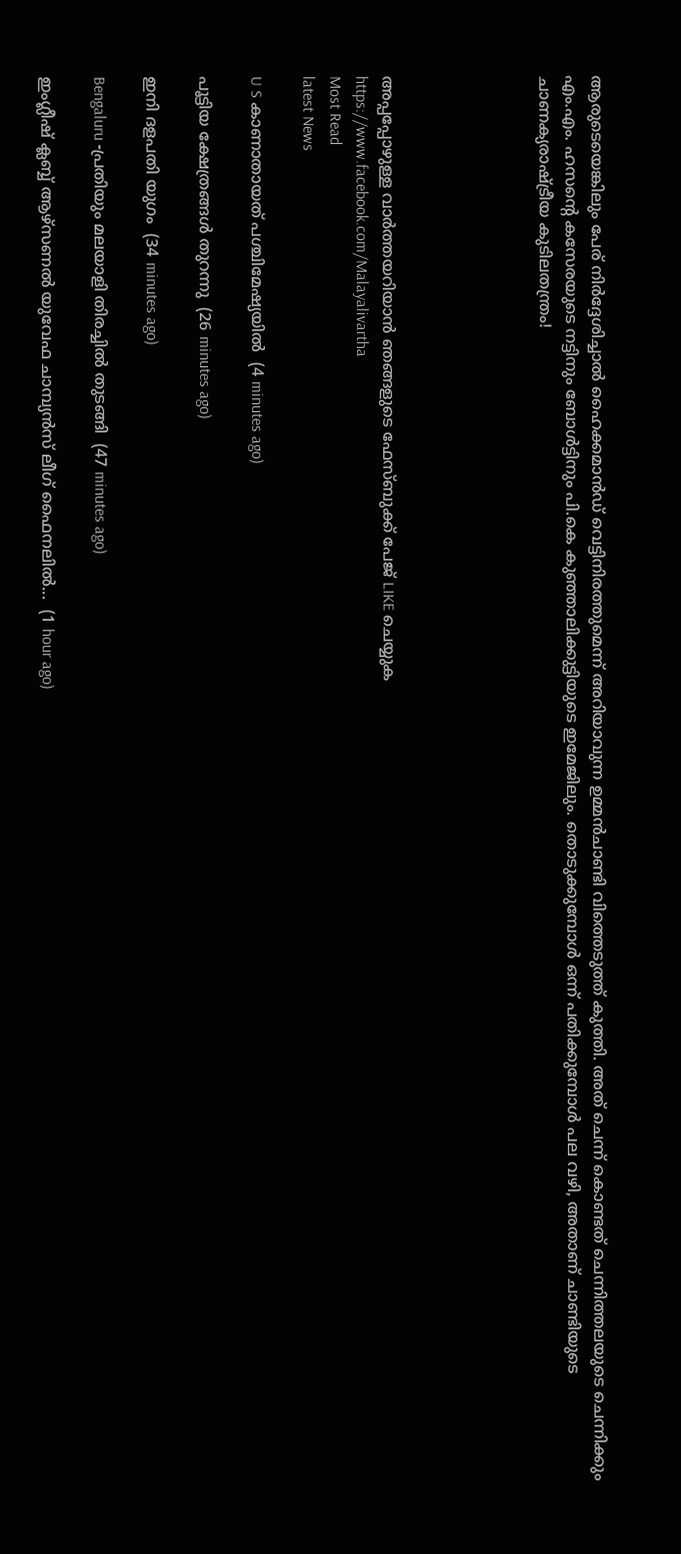ആരുടെയെങ്കിലും പേര് നിര്‍ദ്ദേശിച്ചാല്‍ ഹൈക്കമാന്‍ഡ് വെട്ടിനിരത്തുമെന്ന് അറിയാവുന്ന ഉമ്മന്‍ചാണ്ടി വിത്തെടുത്ത് കുത്തി. അത് ചെന്ന് കൊണ്ടത് ചെന്നിത്തലയുടെ ചെന്നിക്കും എം.എം. ഹസന്റെ കസേരയുടെ നട്ടിനും ബോള്‍ട്ടിനും പി.കെ കുഞ്ഞാലിക്കുട്ടിയുടെ ഇമേജിലും. തൊടുക്കുമ്പോള്‍ ഒന്ന് പതിക്കുമ്പോള്‍ പല വഴി, അതാണ് ചാണ്ടിയുടെ ചാണക്യരാഷ്ട്രീയ കുടിലതന്ത്രം!





അപ്പപ്പോഴുള്ള വാര്‍ത്തയറിയാന്‍ ഞങ്ങളുടെ ഫേസ്‌ബുക്ക്‌ പേജ് LIKE ചെയ്യുക
https://www.facebook.com/Malayalivartha
Most Read
latest News

U S കാണാതായത് പശ്ചിമേഷ്യയിൽ  (4 minutes ago)

പൂട്ടിയ ക്ഷേത്രങ്ങൾ തുറന്നു  (26 minutes ago)

ഇനി ദളപതി യുഗം  (34 minutes ago)

Bengaluru -പ്രതിയും മലയാളി തിരച്ചിൽ തുടങ്ങി  (47 minutes ago)

ഇംഗ്ലീഷ് ക്ലബ്ബ് ആഴ്‌സണൽ യുവേഫ ചാമ്പ്യൻസ് ലീഗ് ഫൈനലിൽ...  (1 hour ago)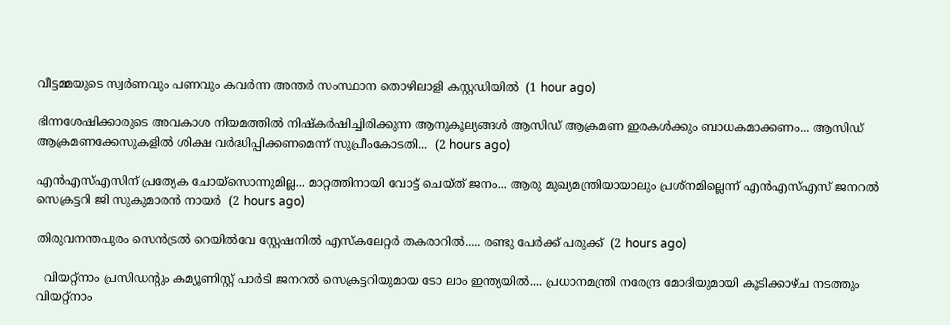വീട്ടമ്മയുടെ സ്വർണവും പണവും കവർന്ന അന്തർ സംസ്ഥാന തൊഴിലാളി കസ്റ്റഡിയിൽ  (1 hour ago)

ഭിന്നശേഷിക്കാരുടെ അവകാശ നിയമത്തിൽ നിഷ്‌കർഷിച്ചിരിക്കുന്ന ആനുകൂല്യങ്ങൾ ആസിഡ് ആക്രമണ ഇരകൾക്കും ബാധകമാക്കണം... ആസിഡ് ആക്രമണക്കേസുകളിൽ ശിക്ഷ വർദ്ധിപ്പിക്കണമെന്ന് സുപ്രീംകോടതി...  (2 hours ago)

എന്‍എസ്എസിന് പ്രത്യേക ചോയ്‌സൊന്നുമില്ല... മാറ്റത്തിനായി വോട്ട് ചെയ്ത് ജനം... ആരു മുഖ്യമന്ത്രിയായാലും പ്രശ്‌നമില്ലെന്ന് എന്‍എസ്എസ് ജനറല്‍ സെക്രട്ടറി ജി സുകുമാരന്‍ നായര്‍  (2 hours ago)

തിരുവനന്തപുരം സെൻട്രൽ റെയിൽവേ സ്റ്റേഷനിൽ എസ്‌കലേറ്റർ തകരാറിൽ..... രണ്ടു പേർക്ക് പരുക്ക്  (2 hours ago)

  വിയറ്റ്നാം പ്രസിഡന്റും കമ്യൂണിസ്റ്റ് പാർടി ജനറൽ സെക്രട്ടറിയുമായ ടോ ലാം ഇന്ത്യയിൽ.... പ്രധാനമന്ത്രി നരേന്ദ്ര മോദിയുമായി കൂടിക്കാഴ്ച നടത്തും വിയറ്റ്നാം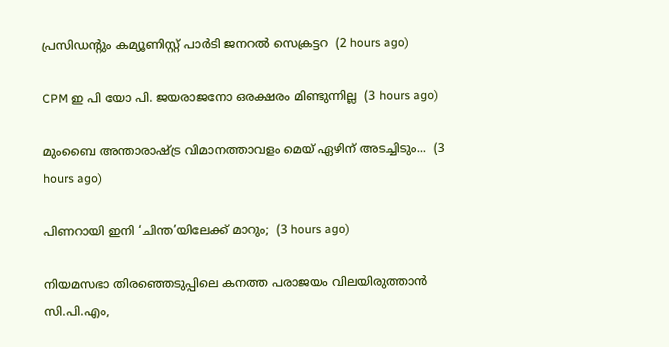പ്രസിഡന്റും കമ്യൂണിസ്റ്റ് പാർടി ജനറൽ സെക്രട്ടറ  (2 hours ago)

CPM ഇ പി യോ പി. ജയരാജനോ ഒരക്ഷരം മിണ്ടുന്നില്ല  (3 hours ago)

മുംബൈ അന്താരാഷ്ട്ര വിമാനത്താവളം മെയ് ഏഴിന് അടച്ചിടും...  (3 hours ago)

പിണറായി ഇനി ‘ചിന്ത’യിലേക്ക് മാറും;  (3 hours ago)

നിയമസഭാ തിരഞ്ഞെടുപ്പിലെ കനത്ത പരാജയം വിലയിരുത്താൻ സി.പി.എം,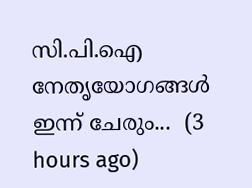സി.പി.ഐ നേതൃയോഗങ്ങൾ ഇന്ന് ചേരും...  (3 hours ago)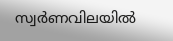സ്വര്‍ണവിലയിൽ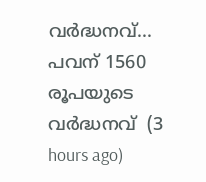വർദ്ധനവ്... പവന് 1560 രൂപയുടെ വർദ്ധനവ്  (3 hours ago)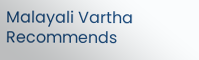Malayali Vartha Recommends